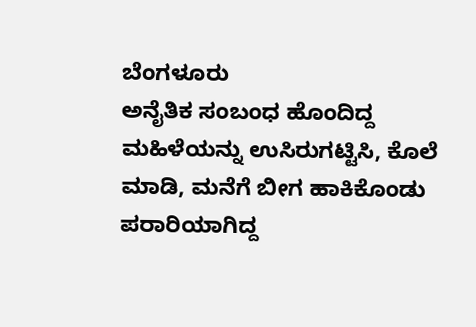ಬೆಂಗಳೂರು
ಅನೈತಿಕ ಸಂಬಂಧ ಹೊಂದಿದ್ದ ಮಹಿಳೆಯನ್ನು ಉಸಿರುಗಟ್ಟಿಸಿ, ಕೊಲೆ ಮಾಡಿ, ಮನೆಗೆ ಬೀಗ ಹಾಕಿಕೊಂಡು ಪರಾರಿಯಾಗಿದ್ದ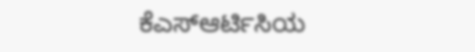ಕೆಎಸ್ಆರ್ಟಿಸಿಯ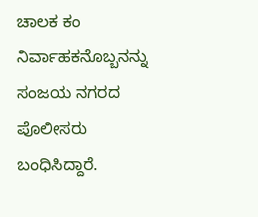ಚಾಲಕ ಕಂ ನಿರ್ವಾಹಕನೊಬ್ಬನನ್ನು ಸಂಜಯ ನಗರದ ಪೊಲೀಸರು ಬಂಧಿಸಿದ್ದಾರೆ.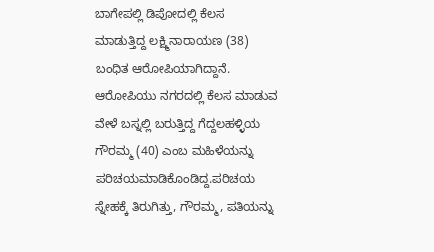ಬಾಗೇಪಲ್ಲಿ ಡಿಪೋದಲ್ಲಿ ಕೆಲಸ ಮಾಡುತ್ತಿದ್ದ ಲಕ್ಷ್ಮಿನಾರಾಯಣ (38) ಬಂಧಿತ ಆರೋಪಿಯಾಗಿದ್ದಾನೆ. ಆರೋಪಿಯು ನಗರದಲ್ಲಿ ಕೆಲಸ ಮಾಡುವ ವೇಳೆ ಬಸ್ನಲ್ಲಿ ಬರುತ್ತಿದ್ದ ಗೆದ್ದಲಹಳ್ಳಿಯ ಗೌರಮ್ಮ (40) ಎಂಬ ಮಹಿಳೆಯನ್ನು ಪರಿಚಯಮಾಡಿಕೊಂಡಿದ್ದ.ಪರಿಚಯ ಸ್ನೇಹಕ್ಕೆ ತಿರುಗಿತ್ತು, ಗೌರಮ್ಮ, ಪತಿಯನ್ನು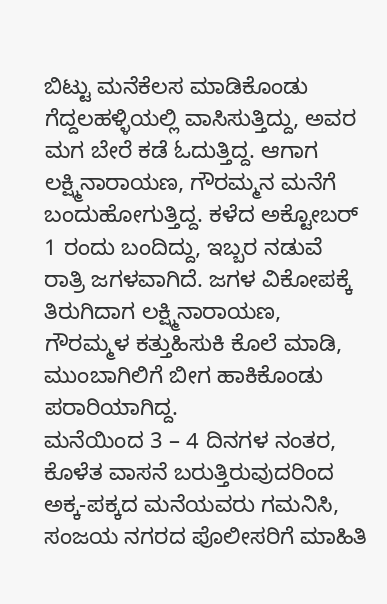ಬಿಟ್ಟು ಮನೆಕೆಲಸ ಮಾಡಿಕೊಂಡು ಗೆದ್ದಲಹಳ್ಳಿಯಲ್ಲಿ ವಾಸಿಸುತ್ತಿದ್ದು, ಅವರ ಮಗ ಬೇರೆ ಕಡೆ ಓದುತ್ತಿದ್ದ. ಆಗಾಗ ಲಕ್ಷ್ಮಿನಾರಾಯಣ, ಗೌರಮ್ಮನ ಮನೆಗೆ ಬಂದುಹೋಗುತ್ತಿದ್ದ. ಕಳೆದ ಅಕ್ಟೋಬರ್ 1 ರಂದು ಬಂದಿದ್ದು, ಇಬ್ಬರ ನಡುವೆ ರಾತ್ರಿ ಜಗಳವಾಗಿದೆ. ಜಗಳ ವಿಕೋಪಕ್ಕೆ ತಿರುಗಿದಾಗ ಲಕ್ಷ್ಮಿನಾರಾಯಣ, ಗೌರಮ್ಮಳ ಕತ್ತುಹಿಸುಕಿ ಕೊಲೆ ಮಾಡಿ, ಮುಂಬಾಗಿಲಿಗೆ ಬೀಗ ಹಾಕಿಕೊಂಡು ಪರಾರಿಯಾಗಿದ್ದ.
ಮನೆಯಿಂದ 3 – 4 ದಿನಗಳ ನಂತರ, ಕೊಳೆತ ವಾಸನೆ ಬರುತ್ತಿರುವುದರಿಂದ ಅಕ್ಕ-ಪಕ್ಕದ ಮನೆಯವರು ಗಮನಿಸಿ, ಸಂಜಯ ನಗರದ ಪೊಲೀಸರಿಗೆ ಮಾಹಿತಿ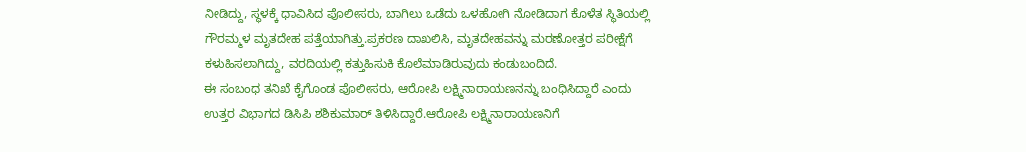ನೀಡಿದ್ದು, ಸ್ಥಳಕ್ಕೆ ಧಾವಿಸಿದ ಪೊಲೀಸರು, ಬಾಗಿಲು ಒಡೆದು ಒಳಹೋಗಿ ನೋಡಿದಾಗ ಕೊಳೆತ ಸ್ಥಿತಿಯಲ್ಲಿ ಗೌರಮ್ಮಳ ಮೃತದೇಹ ಪತ್ತೆಯಾಗಿತ್ತು.ಪ್ರಕರಣ ದಾಖಲಿಸಿ, ಮೃತದೇಹವನ್ನು ಮರಣೋತ್ತರ ಪರೀಕ್ಷೆಗೆ ಕಳುಹಿಸಲಾಗಿದ್ದು, ವರದಿಯಲ್ಲಿ ಕತ್ತುಹಿಸುಕಿ ಕೊಲೆಮಾಡಿರುವುದು ಕಂಡುಬಂದಿದೆ.
ಈ ಸಂಬಂಧ ತನಿಖೆ ಕೈಗೊಂಡ ಪೊಲೀಸರು, ಆರೋಪಿ ಲಕ್ಷ್ಮಿನಾರಾಯಣನನ್ನು ಬಂಧಿಸಿದ್ದಾರೆ ಎಂದು ಉತ್ತರ ವಿಭಾಗದ ಡಿಸಿಪಿ ಶಶಿಕುಮಾರ್ ತಿಳಿಸಿದ್ದಾರೆ.ಆರೋಪಿ ಲಕ್ಷ್ಮಿನಾರಾಯಣನಿಗೆ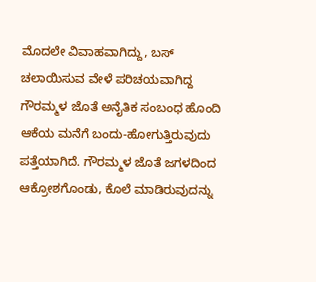ಮೊದಲೇ ವಿವಾಹವಾಗಿದ್ದು, ಬಸ್ ಚಲಾಯಿಸುವ ವೇಳೆ ಪರಿಚಯವಾಗಿದ್ದ ಗೌರಮ್ಮಳ ಜೊತೆ ಅನೈತಿಕ ಸಂಬಂಧ ಹೊಂದಿ ಆಕೆಯ ಮನೆಗೆ ಬಂದು-ಹೋಗುತ್ತಿರುವುದು ಪತ್ತೆಯಾಗಿದೆ. ಗೌರಮ್ಮಳ ಜೊತೆ ಜಗಳದಿಂದ ಆಕ್ರೋಶಗೊಂಡು, ಕೊಲೆ ಮಾಡಿರುವುದನ್ನು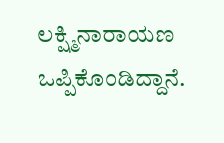ಲಕ್ಷ್ಮಿನಾರಾಯಣ ಒಪ್ಪಿಕೊಂಡಿದ್ದಾನೆ.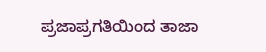ಪ್ರಜಾಪ್ರಗತಿಯಿಂದ ತಾಜಾ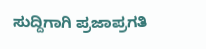ಸುದ್ದಿಗಾಗಿ ಪ್ರಜಾಪ್ರಗತಿ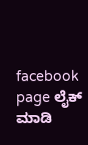facebook page ಲೈಕ್ ಮಾಡಿ